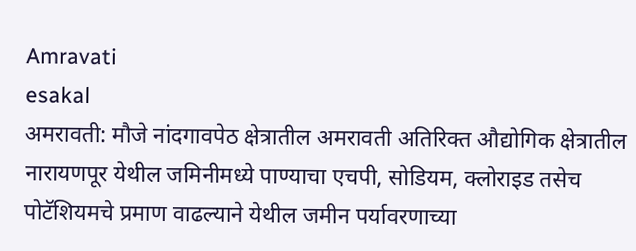Amravati
esakal
अमरावती: मौजे नांदगावपेठ क्षेत्रातील अमरावती अतिरिक्त औद्योगिक क्षेत्रातील नारायणपूर येथील जमिनीमध्ये पाण्याचा एचपी, सोडियम, क्लोराइड तसेच पोटॅशियमचे प्रमाण वाढल्याने येथील जमीन पर्यावरणाच्या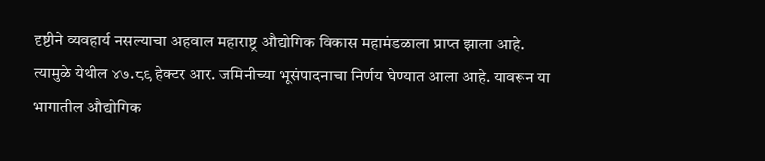दृष्टीने व्यवहार्य नसल्याचा अहवाल महाराष्ट्र औद्योगिक विकास महामंडळाला प्राप्त झाला आहे. त्यामुळे येथील ४७.८९ हेक्टर आर. जमिनीच्या भूसंपादनाचा निर्णय घेण्यात आला आहे. यावरून या भागातील औद्योगिक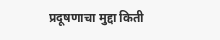प्रदूषणाचा मुद्दा किती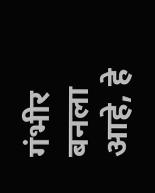गंभीर बनला आहे, हे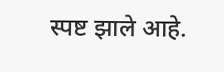स्पष्ट झाले आहे.